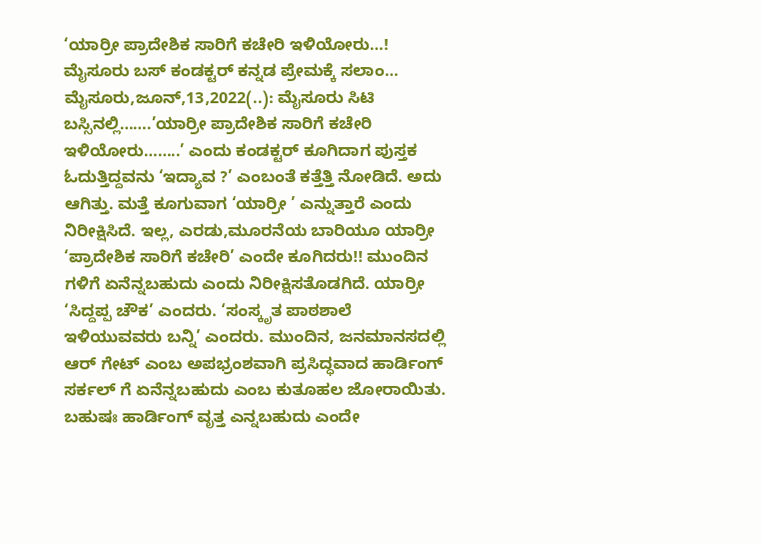‘ಯಾರ್ರೀ ಪ್ರಾದೇಶಿಕ ಸಾರಿಗೆ ಕಚೇರಿ ಇಳಿಯೋರು…! ಮೈಸೂರು ಬಸ್ ಕಂಡಕ್ಟರ್ ಕನ್ನಡ ಪ್ರೇಮಕ್ಕೆ ಸಲಾಂ… ಮೈಸೂರು,ಜೂನ್,13,2022(..): ಮೈಸೂರು ಸಿಟಿ ಬಸ್ಸಿನಲ್ಲಿ…….’ಯಾರ್ರೀ ಪ್ರಾದೇಶಿಕ ಸಾರಿಗೆ ಕಚೇರಿ ಇಳಿಯೋರು……..’ ಎಂದು ಕಂಡಕ್ಟರ್ ಕೂಗಿದಾಗ ಪುಸ್ತಕ ಓದುತ್ತಿದ್ದವನು ‘ಇದ್ಯಾವ ?’ ಎಂಬಂತೆ ಕತ್ತೆತ್ತಿ ನೋಡಿದೆ. ಅದು ಆಗಿತ್ತು. ಮತ್ತೆ ಕೂಗುವಾಗ ‘ಯಾರ್ರೀ ’ ಎನ್ನುತ್ತಾರೆ ಎಂದು ನಿರೀಕ್ಷಿಸಿದೆ. ಇಲ್ಲ, ಎರಡು,ಮೂರನೆಯ ಬಾರಿಯೂ ಯಾರ್ರೀ ‘ಪ್ರಾದೇಶಿಕ ಸಾರಿಗೆ ಕಚೇರಿ’ ಎಂದೇ ಕೂಗಿದರು!! ಮುಂದಿನ ಗಳಿಗೆ ಏನೆನ್ನಬಹುದು ಎಂದು ನಿರೀಕ್ಷಿಸತೊಡಗಿದೆ. ಯಾರ್ರೀ ‘ಸಿದ್ದಪ್ಪ ಚೌಕ’ ಎಂದರು. ‘ಸಂಸ್ಕೃತ ಪಾಠಶಾಲೆ ಇಳಿಯುವವರು ಬನ್ನಿ’ ಎಂದರು. ಮುಂದಿನ, ಜನಮಾನಸದಲ್ಲಿ ಆರ್ ಗೇಟ್ ಎಂಬ ಅಪಭ್ರಂಶವಾಗಿ ಪ್ರಸಿದ್ಧವಾದ ಹಾರ್ಡಿಂಗ್ ಸರ್ಕಲ್ ಗೆ ಏನೆನ್ನಬಹುದು ಎಂಬ ಕುತೂಹಲ ಜೋರಾಯಿತು. ಬಹುಷಃ ಹಾರ್ಡಿಂಗ್ ವೃತ್ತ ಎನ್ನಬಹುದು ಎಂದೇ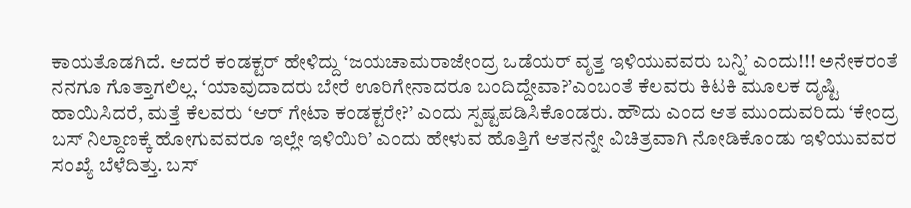ಕಾಯತೊಡಗಿದೆ. ಆದರೆ ಕಂಡಕ್ಟರ್ ಹೇಳಿದ್ದು ‘ಜಯಚಾಮರಾಜೇಂದ್ರ ಒಡೆಯರ್ ವೃತ್ತ ಇಳಿಯುವವರು ಬನ್ನಿ’ ಎಂದು!!! ಅನೇಕರಂತೆ ನನಗೂ ಗೊತ್ತಾಗಲಿಲ್ಲ. ‘ಯಾವುದಾದರು ಬೇರೆ ಊರಿಗೇನಾದರೂ ಬಂದಿದ್ದೇವಾ?’ಎಂಬಂತೆ ಕೆಲವರು ಕಿಟಕಿ ಮೂಲಕ ದೃಷ್ಟಿ ಹಾಯಿಸಿದರೆ, ಮತ್ತೆ ಕೆಲವರು ‘ಆರ್ ಗೇಟಾ ಕಂಡಕ್ಟರೇ?’ ಎಂದು ಸ್ಪಷ್ಟಪಡಿಸಿಕೊಂಡರು. ಹೌದು ಎಂದ ಆತ ಮುಂದುವರಿದು ‘ಕೇಂದ್ರ ಬಸ್ ನಿಲ್ದಾಣಕ್ಕೆ ಹೋಗುವವರೂ ಇಲ್ಲೇ ಇಳಿಯಿರಿ’ ಎಂದು ಹೇಳುವ ಹೊತ್ತಿಗೆ ಆತನನ್ನೇ ವಿಚಿತ್ರವಾಗಿ ನೋಡಿಕೊಂಡು ಇಳಿಯುವವರ ಸಂಖ್ಯೆ ಬೆಳೆದಿತ್ತು. ಬಸ್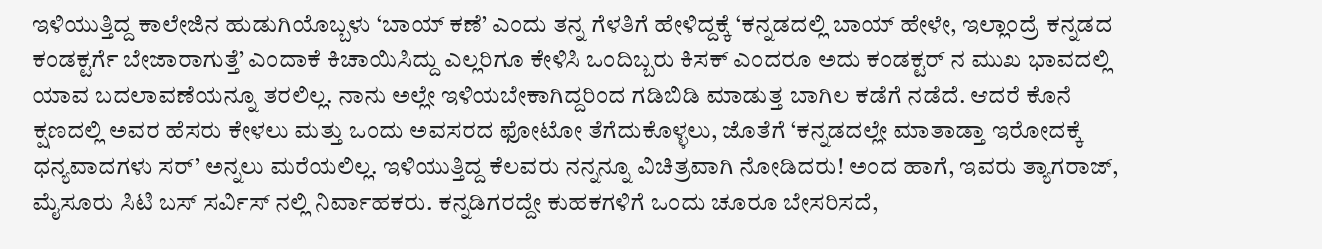ಇಳಿಯುತ್ತಿದ್ದ ಕಾಲೇಜಿನ ಹುಡುಗಿಯೊಬ್ಬಳು ‘ಬಾಯ್ ಕಣೆ’ ಎಂದು ತನ್ನ ಗೆಳತಿಗೆ ಹೇಳಿದ್ದಕ್ಕೆ ‘ಕನ್ನಡದಲ್ಲಿ ಬಾಯ್ ಹೇಳೇ, ಇಲ್ಲಾಂದ್ರೆ ಕನ್ನಡದ ಕಂಡಕ್ಟರ್ಗೆ ಬೇಜಾರಾಗುತ್ತೆ’ ಎಂದಾಕೆ ಕಿಚಾಯಿಸಿದ್ದು ಎಲ್ಲರಿಗೂ ಕೇಳಿಸಿ ಒಂದಿಬ್ಬರು ಕಿಸಕ್ ಎಂದರೂ ಅದು ಕಂಡಕ್ಟರ್ ನ ಮುಖ ಭಾವದಲ್ಲಿ ಯಾವ ಬದಲಾವಣೆಯನ್ನೂ ತರಲಿಲ್ಲ. ನಾನು ಅಲ್ಲೇ ಇಳಿಯಬೇಕಾಗಿದ್ದರಿಂದ ಗಡಿಬಿಡಿ ಮಾಡುತ್ತ ಬಾಗಿಲ ಕಡೆಗೆ ನಡೆದೆ. ಆದರೆ ಕೊನೆ ಕ್ಷಣದಲ್ಲಿ ಅವರ ಹೆಸರು ಕೇಳಲು ಮತ್ತು ಒಂದು ಅವಸರದ ಫೋಟೋ ತೆಗೆದುಕೊಳ್ಳಲು, ಜೊತೆಗೆ ‘ಕನ್ನಡದಲ್ಲೇ ಮಾತಾಡ್ತಾ ಇರೋದಕ್ಕೆ ಧನ್ಯವಾದಗಳು ಸರ್’ ಅನ್ನಲು ಮರೆಯಲಿಲ್ಲ. ಇಳಿಯುತ್ತಿದ್ದ ಕೆಲವರು ನನ್ನನ್ನೂ ವಿಚಿತ್ರವಾಗಿ ನೋಡಿದರು! ಅಂದ ಹಾಗೆ, ಇವರು ತ್ಯಾಗರಾಜ್, ಮೈಸೂರು ಸಿಟಿ ಬಸ್ ಸರ್ವಿಸ್ ನಲ್ಲಿ ನಿರ್ವಾಹಕರು. ಕನ್ನಡಿಗರದ್ದೇ ಕುಹಕಗಳಿಗೆ ಒಂದು ಚೂರೂ ಬೇಸರಿಸದೆ,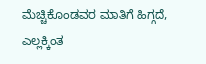ಮೆಚ್ಚಿಕೊಂಡವರ ಮಾತಿಗೆ ಹಿಗ್ಗದೆ, ಎಲ್ಲಕ್ಕಿಂತ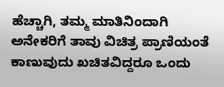ಹೆಚ್ಚಾಗಿ, ತಮ್ಮ ಮಾತಿನಿಂದಾಗಿ ಅನೇಕರಿಗೆ ತಾವು ವಿಚಿತ್ರ ಪ್ರಾಣಿಯಂತೆ ಕಾಣುವುದು ಖಚಿತವಿದ್ದರೂ ಒಂದು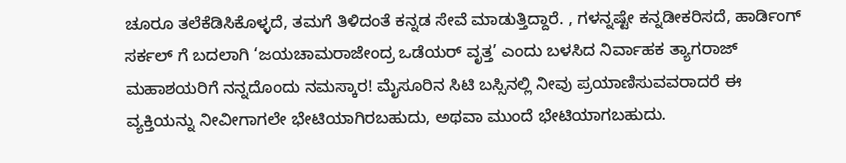ಚೂರೂ ತಲೆಕೆಡಿಸಿಕೊಳ್ಳದೆ, ತಮಗೆ ತಿಳಿದಂತೆ ಕನ್ನಡ ಸೇವೆ ಮಾಡುತ್ತಿದ್ದಾರೆ. , ಗಳನ್ನಷ್ಟೇ ಕನ್ನಡೀಕರಿಸದೆ, ಹಾರ್ಡಿಂಗ್ ಸರ್ಕಲ್ ಗೆ ಬದಲಾಗಿ ‘ಜಯಚಾಮರಾಜೇಂದ್ರ ಒಡೆಯರ್ ವೃತ್ತ’ ಎಂದು ಬಳಸಿದ ನಿರ್ವಾಹಕ ತ್ಯಾಗರಾಜ್ ಮಹಾಶಯರಿಗೆ ನನ್ನದೊಂದು ನಮಸ್ಕಾರ! ಮೈಸೂರಿನ ಸಿಟಿ ಬಸ್ಸಿನಲ್ಲಿ ನೀವು ಪ್ರಯಾಣಿಸುವವರಾದರೆ ಈ ವ್ಯಕ್ತಿಯನ್ನು ನೀವೀಗಾಗಲೇ ಭೇಟಿಯಾಗಿರಬಹುದು, ಅಥವಾ ಮುಂದೆ ಭೇಟಿಯಾಗಬಹುದು.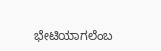ಭೇಟಿಯಾಗಲೆಂಬ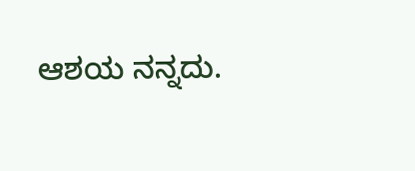ಆಶಯ ನನ್ನದು.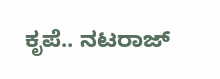ಕೃಪೆ.. ನಟರಾಜ್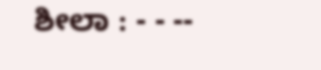ಶೀಲಾ : - - --